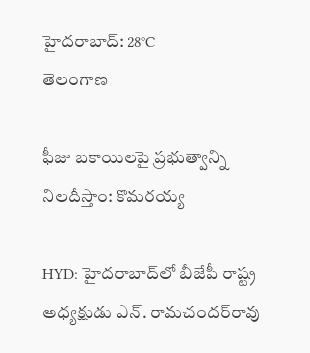హైదరాబాద్: 28°C
తెలంగాణ

ఫీజు బకాయిలపై ప్రభుత్వాన్ని నిలదీస్తాం: కొమరయ్య

HYD: హైదరాబాద్‌లో బీజేపీ రాష్ట్ర అధ్యక్షుడు ఎన్. రామచందర్‌రావు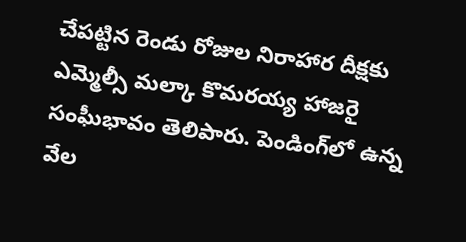చేపట్టిన రెండు రోజుల నిరాహార దీక్షకు ఎమ్మెల్సీ మల్కా కొమరయ్య హాజరై సంఘీభావం తెలిపారు. పెండింగ్‌లో ఉన్న వేల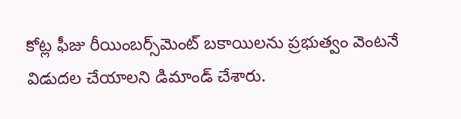కోట్ల ఫీజు రీయింబర్స్‌మెంట్ బకాయిలను ప్రభుత్వం వెంటనే విడుదల చేయాలని డిమాండ్ చేశారు.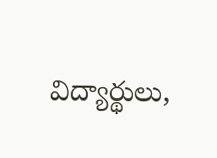విద్యార్థులు,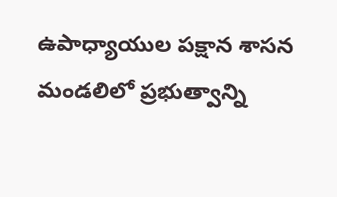ఉపాధ్యాయుల పక్షాన శాసన మండలిలో ప్రభుత్వాన్ని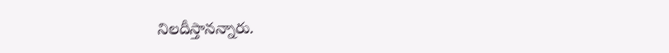నిలదీస్తానన్నారు.